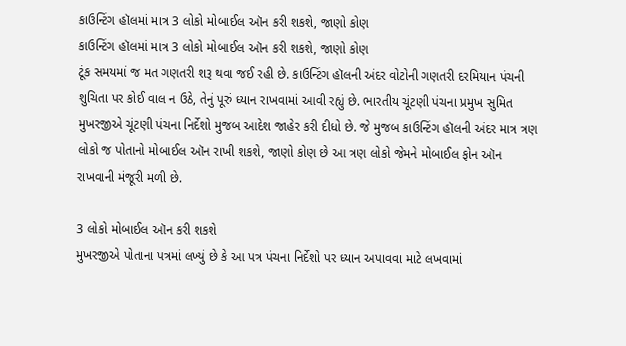કાઉન્ટિંગ હૉલમાં માત્ર 3 લોકો મોબાઈલ ઑન કરી શકશે, જાણો કોણ
કાઉન્ટિંગ હૉલમાં માત્ર 3 લોકો મોબાઈલ ઑન કરી શકશે, જાણો કોણ
ટૂંક સમયમાં જ મત ગણતરી શરૂ થવા જઈ રહી છે. કાઉન્ટિંગ હૉલની અંદર વોટોની ગણતરી દરમિયાન પંચની શુચિતા પર કોઈ વાલ ન ઉઠે, તેનું પૂરું ધ્યાન રાખવામાં આવી રહ્યું છે. ભારતીય ચૂંટણી પંચના પ્રમુખ સુમિત મુખરજીએ ચૂંટણી પંચના નિર્દેશો મુજબ આદેશ જાહેર કરી દીધો છે. જે મુજબ કાઉન્ટિંગ હૉલની અંદર માત્ર ત્રણ લોકો જ પોતાનો મોબાઈલ ઑન રાખી શકશે, જાણો કોણ છે આ ત્રણ લોકો જેમને મોબાઈલ ફોન ઑન રાખવાની મંજૂરી મળી છે.

3 લોકો મોબાઈલ ઑન કરી શકશે
મુખરજીએ પોતાના પત્રમાં લખ્યું છે કે આ પત્ર પંચના નિર્દેશો પર ધ્યાન અપાવવા માટે લખવામાં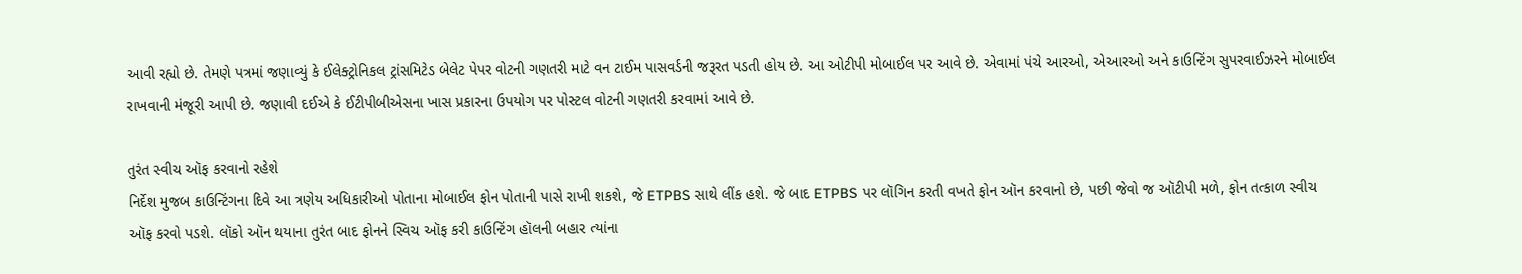આવી રહ્યો છે. તેમણે પત્રમાં જણાવ્યું કે ઈલેક્ટ્રોનિકલ ટ્રાંસમિટેડ બેલેટ પેપર વોટની ગણતરી માટે વન ટાઈમ પાસવર્ડની જરૂરત પડતી હોય છે. આ ઓટીપી મોબાઈલ પર આવે છે. એવામાં પંચે આરઓ, એઆરઓ અને કાઉન્ટિંગ સુપરવાઈઝરને મોબાઈલ રાખવાની મંજૂરી આપી છે. જણાવી દઈએ કે ઈટીપીબીએસના ખાસ પ્રકારના ઉપયોગ પર પોસ્ટલ વોટની ગણતરી કરવામાં આવે છે.

તુરંત સ્વીચ ઑફ કરવાનો રહેશે
નિર્દેશ મુજબ કાઉન્ટિંગના દિવે આ ત્રણેય અધિકારીઓ પોતાના મોબાઈલ ફોન પોતાની પાસે રાખી શકશે, જે ETPBS સાથે લીંક હશે. જે બાદ ETPBS પર લૉગિન કરતી વખતે ફોન ઑન કરવાનો છે, પછી જેવો જ ઑટીપી મળે, ફોન તત્કાળ સ્વીચ ઑફ કરવો પડશે. લૉકો ઑન થયાના તુરંત બાદ ફોનને સ્વિચ ઑફ કરી કાઉન્ટિંગ હૉલની બહાર ત્યાંના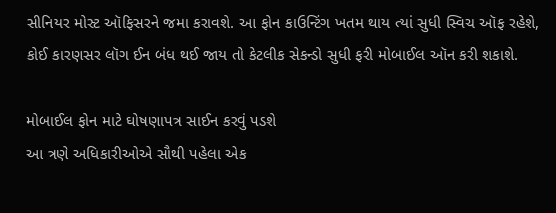સીનિયર મોસ્ટ ઑફિસરને જમા કરાવશે. આ ફોન કાઉન્ટિંગ ખતમ થાય ત્યાં સુધી સ્વિચ ઑફ રહેશે, કોઈ કારણસર લૉગ ઈન બંધ થઈ જાય તો કેટલીક સેકન્ડો સુધી ફરી મોબાઈલ ઑન કરી શકાશે.

મોબાઈલ ફોન માટે ઘોષણાપત્ર સાઈન કરવું પડશે
આ ત્રણે અધિકારીઓએ સૌથી પહેલા એક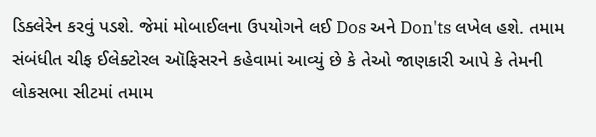ડિક્લેરેન કરવું પડશે. જેમાં મોબાઈલના ઉપયોગને લઈ Dos અને Don'ts લખેલ હશે. તમામ સંબંધીત ચીફ ઈલેક્ટોરલ ઑફિસરને કહેવામાં આવ્યું છે કે તેઓ જાણકારી આપે કે તેમની લોકસભા સીટમાં તમામ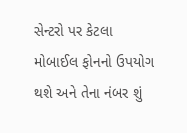સેન્ટરો પર કેટલા મોબાઈલ ફોનનો ઉપયોગ થશે અને તેના નંબર શું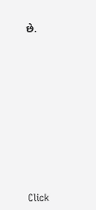છે.












Click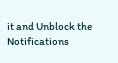it and Unblock the Notifications